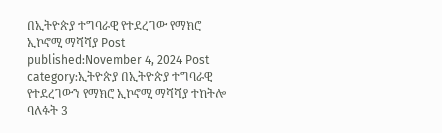በኢትዮጵያ ተግባራዊ የተደረገው የማክሮ ኢኮኖሚ ማሻሻያ Post published:November 4, 2024 Post category:ኢትዮጵያ በኢትዮጵያ ተግባራዊ የተደረገውን የማክሮ ኢኮኖሚ ማሻሻያ ተከትሎ ባለፉት 3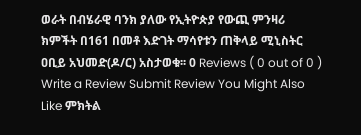ወራት በብሄራዊ ባንክ ያለው የኢትዮጵያ የውጪ ምንዛሪ ክምችት በ161 በመቶ እድገት ማሳየቱን ጠቅላይ ሚኒስትር ዐቢይ አህመድ(ዶ/ር) አስታወቁ፡፡ 0 Reviews ( 0 out of 0 ) Write a Review Submit Review You Might Also Like ምክትል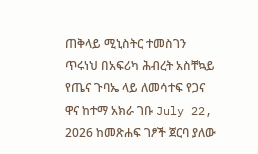ጠቅላይ ሚኒስትር ተመስገን ጥሩነህ በአፍሪካ ሕብረት አስቸኳይ የጤና ጉባኤ ላይ ለመሳተፍ የጋና ዋና ከተማ አክራ ገቡ July 22, 2026 ከመጽሐፍ ገፆች ጀርባ ያለው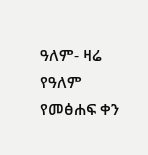ዓለም- ዛሬ የዓለም የመፅሐፍ ቀን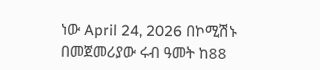ነው April 24, 2026 በኮሚሽኑ በመጀመሪያው ሩብ ዓመት ከ88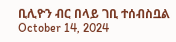ቢሊዮን ብር በላይ ገቢ ተሰብስቧል October 14, 2024